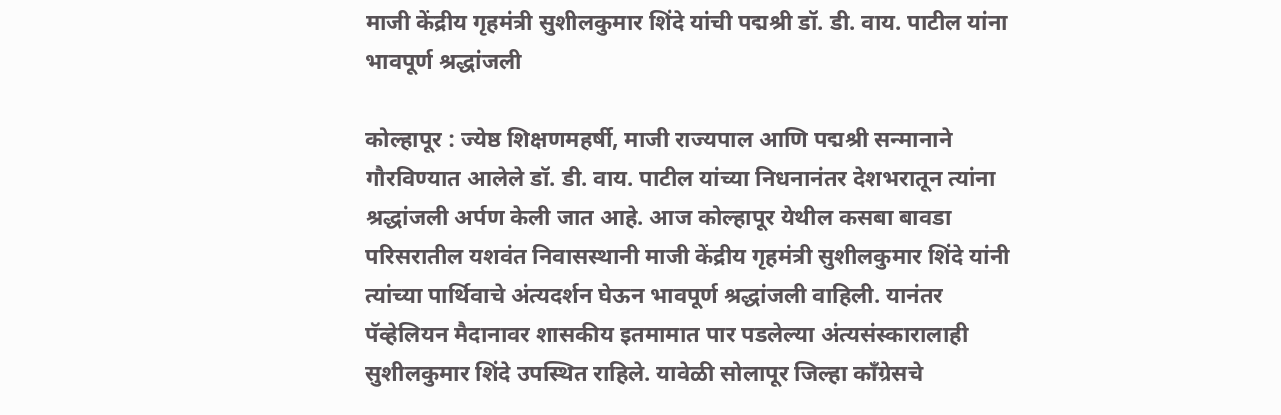माजी केंद्रीय गृहमंत्री सुशीलकुमार शिंदे यांची पद्मश्री डॉ. डी. वाय. पाटील यांना भावपूर्ण श्रद्धांजली

कोल्हापूर : ज्येष्ठ शिक्षणमहर्षी, माजी राज्यपाल आणि पद्मश्री सन्मानाने गौरविण्यात आलेले डॉ. डी. वाय. पाटील यांच्या निधनानंतर देशभरातून त्यांना श्रद्धांजली अर्पण केली जात आहे. आज कोल्हापूर येथील कसबा बावडा परिसरातील यशवंत निवासस्थानी माजी केंद्रीय गृहमंत्री सुशीलकुमार शिंदे यांनी त्यांच्या पार्थिवाचे अंत्यदर्शन घेऊन भावपूर्ण श्रद्धांजली वाहिली. यानंतर पॅव्हेलियन मैदानावर शासकीय इतमामात पार पडलेल्या अंत्यसंस्कारालाही सुशीलकुमार शिंदे उपस्थित राहिले. यावेळी सोलापूर जिल्हा काँग्रेसचे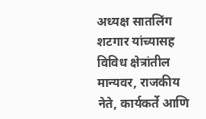अध्यक्ष सातलिंग शटगार यांच्यासह विविध क्षेत्रांतील मान्यवर, राजकीय नेते, कार्यकर्ते आणि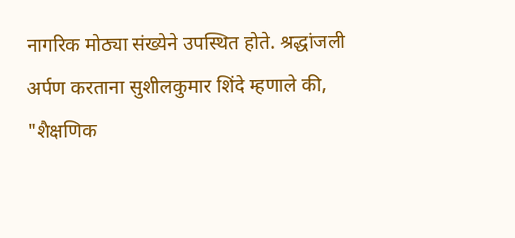नागरिक मोठ्या संख्येने उपस्थित होते. श्रद्धांजली अर्पण करताना सुशीलकुमार शिंदे म्हणाले की, "शैक्षणिक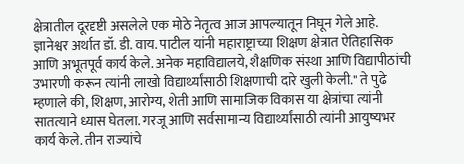क्षेत्रातील दूरदृष्टी असलेले एक मोठे नेतृत्व आज आपल्यातून निघून गेले आहे. ज्ञानेश्वर अर्थात डॉ. डी. वाय. पाटील यांनी महाराष्ट्राच्या शिक्षण क्षेत्रात ऐतिहासिक आणि अभूतपूर्व कार्य केले. अनेक महाविद्यालये, शैक्षणिक संस्था आणि विद्यापीठांची उभारणी करून त्यांनी लाखो विद्यार्थ्यांसाठी शिक्षणाची दारे खुली केली." ते पुढे म्हणाले की, शिक्षण, आरोग्य, शेती आणि सामाजिक विकास या क्षेत्रांचा त्यांनी सातत्याने ध्यास घेतला. गरजू आणि सर्वसामान्य विद्यार्थ्यांसाठी त्यांनी आयुष्यभर कार्य केले. तीन राज्यांचे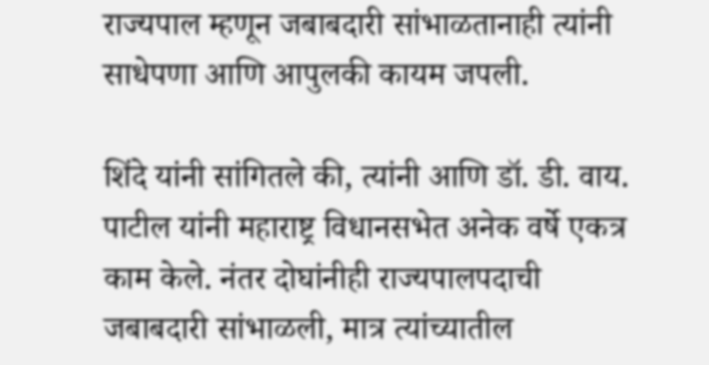राज्यपाल म्हणून जबाबदारी सांभाळतानाही त्यांनी साधेपणा आणि आपुलकी कायम जपली.

शिंदे यांनी सांगितले की, त्यांनी आणि डॉ. डी. वाय. पाटील यांनी महाराष्ट्र विधानसभेत अनेक वर्षे एकत्र काम केले. नंतर दोघांनीही राज्यपालपदाची जबाबदारी सांभाळली, मात्र त्यांच्यातील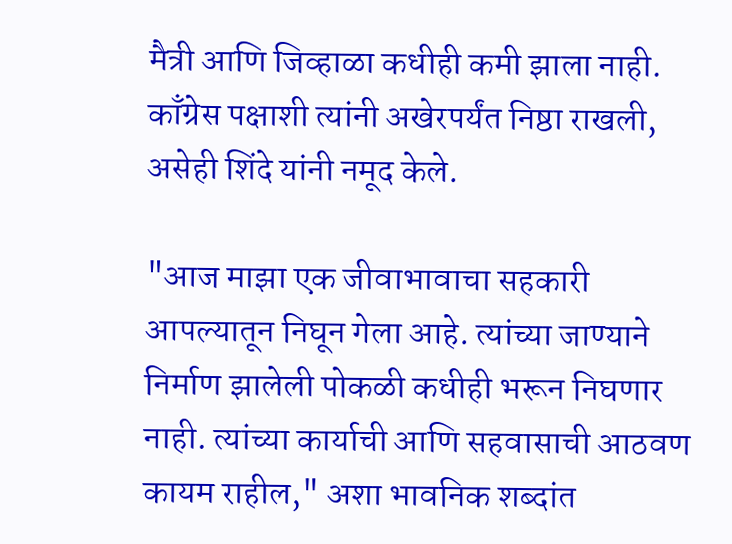मैत्री आणि जिव्हाळा कधीही कमी झाला नाही. काँग्रेस पक्षाशी त्यांनी अखेरपर्यंत निष्ठा राखली, असेही शिंदे यांनी नमूद केले.

"आज माझा एक जीवाभावाचा सहकारी आपल्यातून निघून गेला आहे. त्यांच्या जाण्याने निर्माण झालेली पोकळी कधीही भरून निघणार नाही. त्यांच्या कार्याची आणि सहवासाची आठवण कायम राहील," अशा भावनिक शब्दांत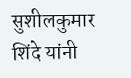सुशीलकुमार शिंदे यांनी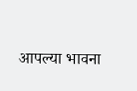आपल्या भावना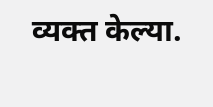व्यक्त केल्या.